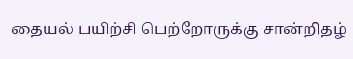தையல் பயிற்சி பெற்றோருக்கு சான்றிதழ்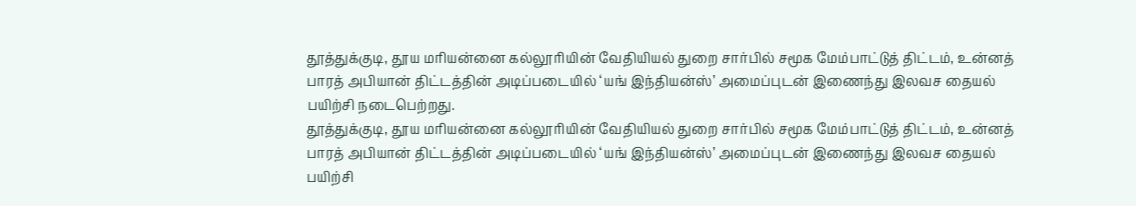தூத்துக்குடி, தூய மரியன்னை கல்லூரியின் வேதியியல் துறை சார்பில் சமூக மேம்பாட்டுத் திட்டம், உன்னத் பாரத் அபியான் திட்டத்தின் அடிப்படையில் ‘யங் இந்தியன்ஸ்’ அமைப்புடன் இணைந்து இலவச தையல் பயிற்சி நடைபெற்றது.
தூத்துக்குடி, தூய மரியன்னை கல்லூரியின் வேதியியல் துறை சார்பில் சமூக மேம்பாட்டுத் திட்டம், உன்னத் பாரத் அபியான் திட்டத்தின் அடிப்படையில் ‘யங் இந்தியன்ஸ்’ அமைப்புடன் இணைந்து இலவச தையல் பயிற்சி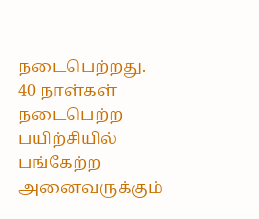நடைபெற்றது.
40 நாள்கள் நடைபெற்ற பயிற்சியில் பங்கேற்ற அனைவருக்கும்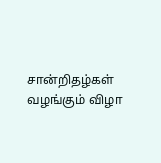சான்றிதழ்கள் வழங்கும் விழா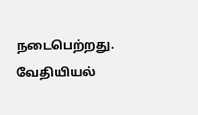நடைபெற்றது.
வேதியியல்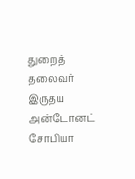துறைத் தலைவர் இருதய அன்டோனட் சோபியா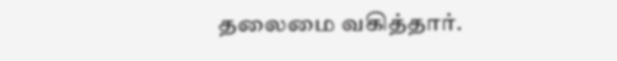தலைமை வகித்தார்.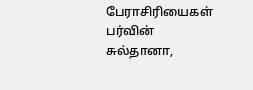பேராசிரியைகள் பர்வின் சுல்தானா,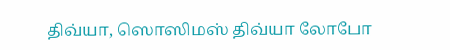திவ்யா, ஸொஸிமஸ் திவ்யா லோபோ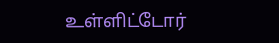உள்ளிட்டோர்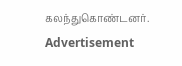கலந்துகொண்டனர்.
Advertisement